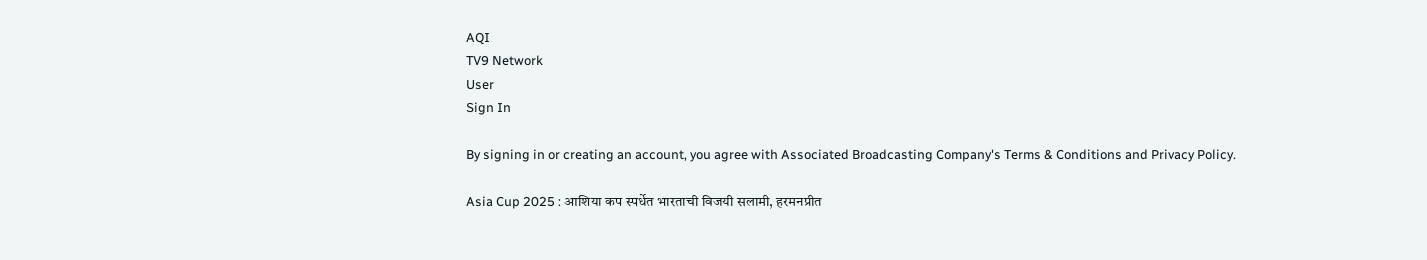AQI
TV9 Network
User
Sign In

By signing in or creating an account, you agree with Associated Broadcasting Company's Terms & Conditions and Privacy Policy.

Asia Cup 2025 : आशिया कप स्पर्धेत भारताची विजयी सलामी, हरमनप्रीत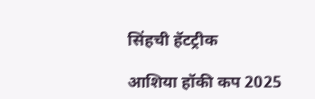सिंहची हॅटट्रीक

आशिया हॉकी कप 2025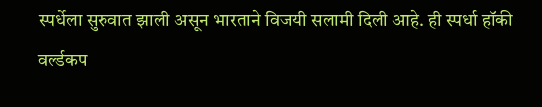स्पर्धेला सुरुवात झाली असून भारताने विजयी सलामी दिली आहे. ही स्पर्धा हॉकी वर्ल्डकप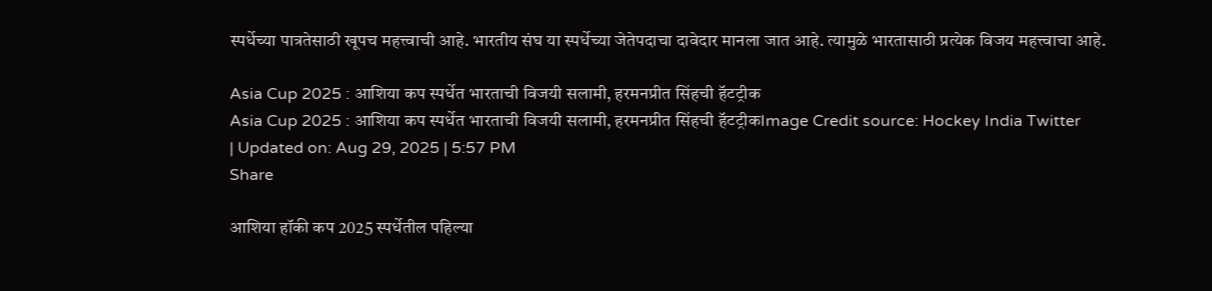स्पर्धेच्या पात्रतेसाठी खूपच महत्त्वाची आहे. भारतीय संघ या स्पर्धेच्या जेतेपदाचा दावेदार मानला जात आहे. त्यामुळे भारतासाठी प्रत्येक विजय महत्त्वाचा आहे.

Asia Cup 2025 : आशिया कप स्पर्धेत भारताची विजयी सलामी, हरमनप्रीत सिंहची हॅटट्रीक
Asia Cup 2025 : आशिया कप स्पर्धेत भारताची विजयी सलामी, हरमनप्रीत सिंहची हॅटट्रीकImage Credit source: Hockey India Twitter
| Updated on: Aug 29, 2025 | 5:57 PM
Share

आशिया हॉकी कप 2025 स्पर्धेतील पहिल्या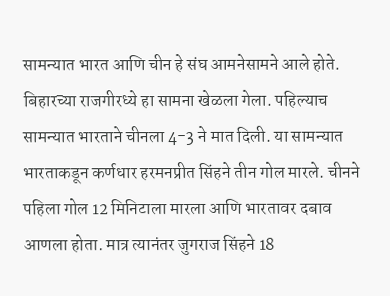सामन्यात भारत आणि चीन हे संघ आमनेसामने आले होते. बिहारच्या राजगीरध्ये हा सामना खेळला गेला. पहिल्याच सामन्यात भारताने चीनला 4-3 ने मात दिली. या सामन्यात भारताकडून कर्णधार हरमनप्रीत सिंहने तीन गोल मारले. चीनने पहिला गोल 12 मिनिटाला मारला आणि भारतावर दबाव आणला होता. मात्र त्यानंतर जुगराज सिंहने 18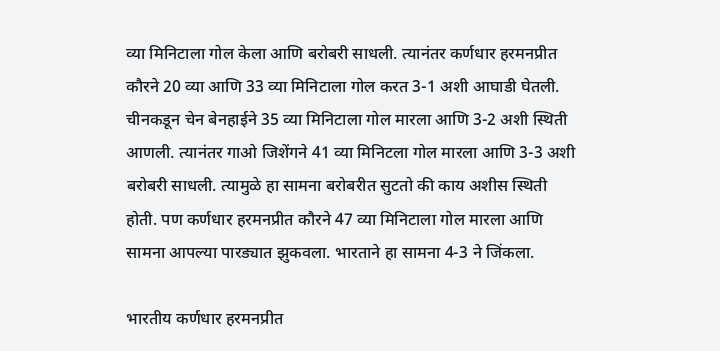व्या मिनिटाला गोल केला आणि बरोबरी साधली. त्यानंतर कर्णधार हरमनप्रीत कौरने 20 व्या आणि 33 व्या मिनिटाला गोल करत 3-1 अशी आघाडी घेतली. चीनकडून चेन बेनहाईने 35 व्या मिनिटाला गोल मारला आणि 3-2 अशी स्थिती आणली. त्यानंतर गाओ जिशेंगने 41 व्या मिनिटला गोल मारला आणि 3-3 अशी बरोबरी साधली. त्यामुळे हा सामना बरोबरीत सुटतो की काय अशीस स्थिती होती. पण कर्णधार हरमनप्रीत कौरने 47 व्या मिनिटाला गोल मारला आणि सामना आपल्या पारड्यात झुकवला. भारताने हा सामना 4-3 ने जिंकला.

भारतीय कर्णधार हरमनप्रीत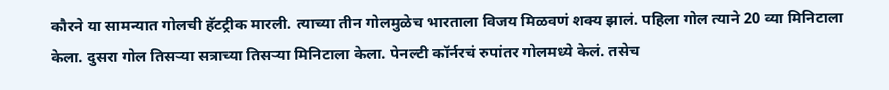कौरने या सामन्यात गोलची हॅटट्रीक मारली. त्याच्या तीन गोलमुळेच भारताला विजय मिळवणं शक्य झालं. पहिला गोल त्याने 20 व्या मिनिटाला केला. दुसरा गोल तिसऱ्या सत्राच्या तिसऱ्या मिनिटाला केला. पेनल्टी कॉर्नरचं रुपांतर गोलमध्ये केलं. तसेच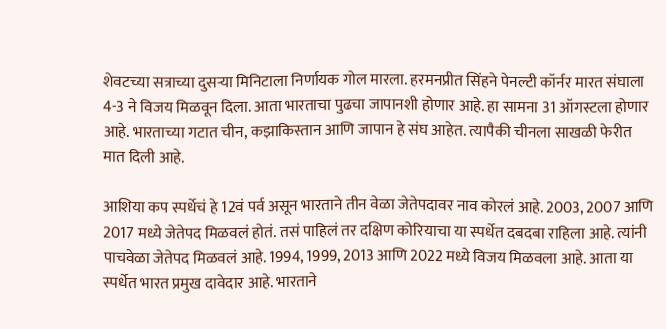शेवटच्या सत्राच्या दुसऱ्या मिनिटाला निर्णायक गोल मारला. हरमनप्रीत सिंहने पेनल्टी कॉर्नर मारत संघाला 4-3 ने विजय मिळवून दिला. आता भारताचा पुढचा जापानशी होणार आहे. हा सामना 31 ऑगस्टला होणार आहे. भारताच्या गटात चीन, कझाकिस्तान आणि जापान हे संघ आहेत. त्यापैकी चीनला साखळी फेरीत मात दिली आहे.

आशिया कप स्पर्धेचं हे 12वं पर्व असून भारताने तीन वेळा जेतेपदावर नाव कोरलं आहे. 2003, 2007 आणि 2017 मध्ये जेतेपद मिळवलं होतं. तसं पाहिलं तर दक्षिण कोरियाचा या स्पर्धेत दबदबा राहिला आहे. त्यांनी पाचवेळा जेतेपद मिळवलं आहे. 1994, 1999, 2013 आणि 2022 मध्ये विजय मिळवला आहे. आता या स्पर्धेत भारत प्रमुख दावेदार आहे. भारताने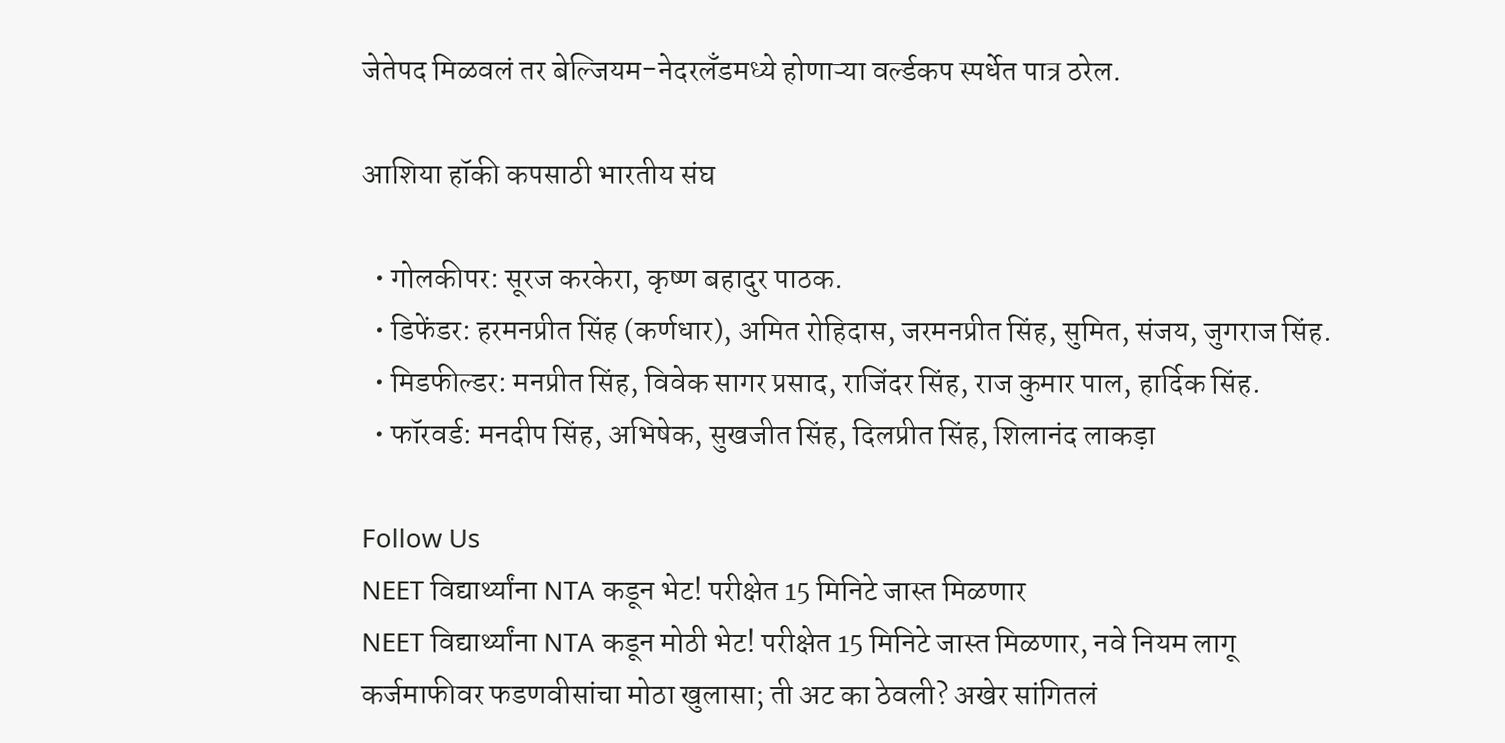जेतेपद मिळवलं तर बेल्जियम-नेदरलँडमध्ये होणाऱ्या वर्ल्डकप स्पर्धेत पात्र ठरेल.

आशिया हॉकी कपसाठी भारतीय संघ

  • गोलकीपर: सूरज करकेरा, कृष्ण बहादुर पाठक.
  • डिफेंडर: हरमनप्रीत सिंह (कर्णधार), अमित रोहिदास, जरमनप्रीत सिंह, सुमित, संजय, जुगराज सिंह.
  • मिडफील्डर: मनप्रीत सिंह, विवेक सागर प्रसाद, राजिंदर सिंह, राज कुमार पाल, हार्दिक सिंह.
  • फॉरवर्ड: मनदीप सिंह, अभिषेक, सुखजीत सिंह, दिलप्रीत सिंह, शिलानंद लाकड़ा

Follow Us
NEET विद्यार्थ्यांना NTA कडून भेट! परीक्षेत 15 मिनिटे जास्त मिळणार
NEET विद्यार्थ्यांना NTA कडून मोठी भेट! परीक्षेत 15 मिनिटे जास्त मिळणार, नवे नियम लागू
कर्जमाफीवर फडणवीसांचा मोठा खुलासा; ती अट का ठेवली? अखेर सांगितलं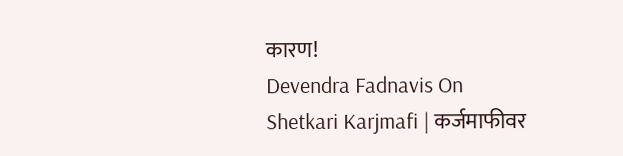कारण!
Devendra Fadnavis On Shetkari Karjmafi | कर्जमाफीवर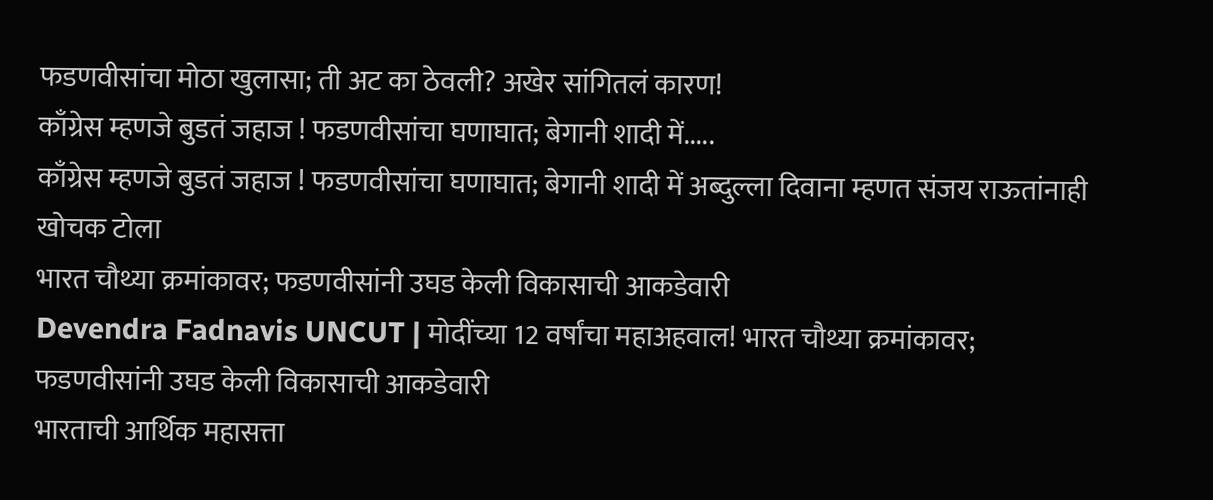फडणवीसांचा मोठा खुलासा; ती अट का ठेवली? अखेर सांगितलं कारण!
काँग्रेस म्हणजे बुडतं जहाज ! फडणवीसांचा घणाघात; बेगानी शादी में.....
काँग्रेस म्हणजे बुडतं जहाज ! फडणवीसांचा घणाघात; बेगानी शादी में अब्दुल्ला दिवाना म्हणत संजय राऊतांनाही खोचक टोला
भारत चौथ्या क्रमांकावर; फडणवीसांनी उघड केली विकासाची आकडेवारी
Devendra Fadnavis UNCUT | मोदींच्या 12 वर्षांचा महाअहवाल! भारत चौथ्या क्रमांकावर; फडणवीसांनी उघड केली विकासाची आकडेवारी
भारताची आर्थिक महासत्ता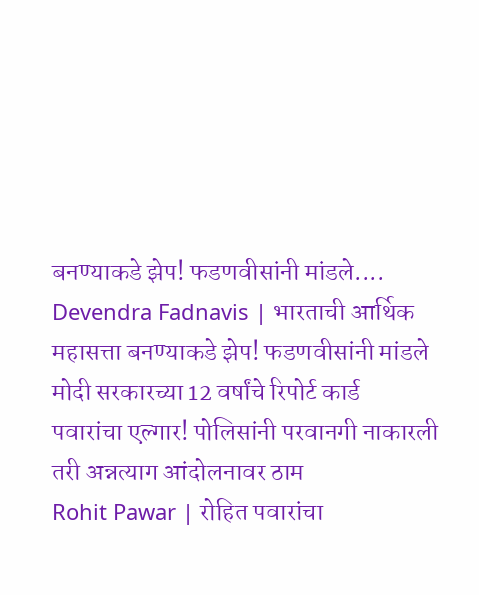बनण्याकडे झेप! फडणवीसांनी मांडले....
Devendra Fadnavis | भारताची आर्थिक महासत्ता बनण्याकडे झेप! फडणवीसांनी मांडले मोदी सरकारच्या 12 वर्षांचे रिपोर्ट कार्ड
पवारांचा एल्गार! पोलिसांनी परवानगी नाकारली तरी अन्नत्याग आंदोलनावर ठाम
Rohit Pawar | रोहित पवारांचा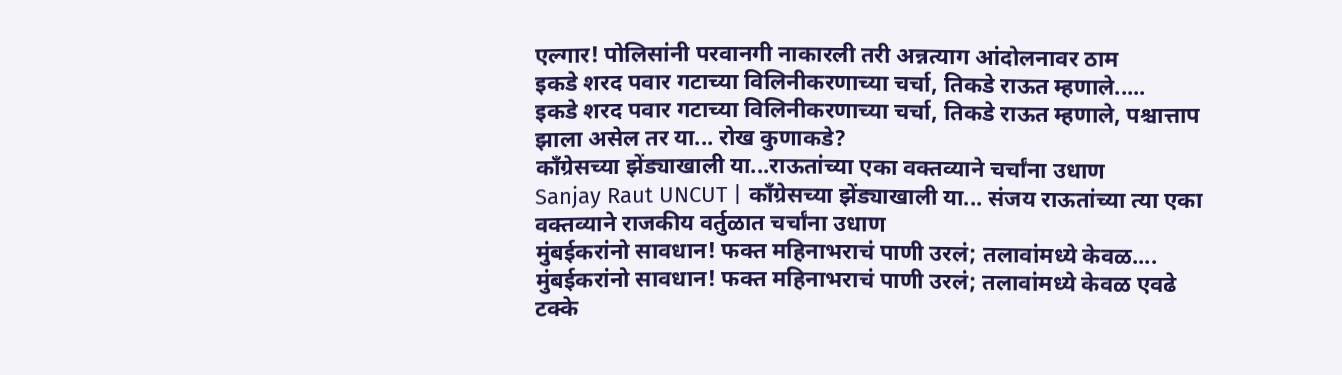एल्गार! पोलिसांनी परवानगी नाकारली तरी अन्नत्याग आंदोलनावर ठाम
इकडे शरद पवार गटाच्या विलिनीकरणाच्या चर्चा, तिकडे राऊत म्हणाले.....
इकडे शरद पवार गटाच्या विलिनीकरणाच्या चर्चा, तिकडे राऊत म्हणाले, पश्चात्ताप झाला असेल तर या... रोख कुणाकडे?
काँग्रेसच्या झेंड्याखाली या...राऊतांच्या एका वक्तव्याने चर्चांना उधाण
Sanjay Raut UNCUT | काँग्रेसच्या झेंड्याखाली या... संजय राऊतांच्या त्या एका वक्तव्याने राजकीय वर्तुळात चर्चांना उधाण
मुंबईकरांनो सावधान! फक्त महिनाभराचं पाणी उरलं; तलावांमध्ये केवळ....
मुंबईकरांनो सावधान! फक्त महिनाभराचं पाणी उरलं; तलावांमध्ये केवळ एवढे टक्के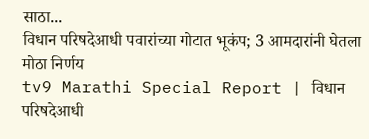साठा...
विधान परिषदेआधी पवारांच्या गोटात भूकंप; 3 आमदारांनी घेतला मोठा निर्णय
tv9 Marathi Special Report | विधान परिषदेआधी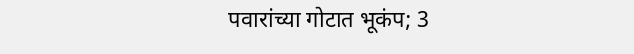पवारांच्या गोटात भूकंप; 3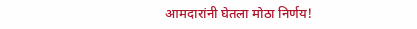आमदारांनी घेतला मोठा निर्णय!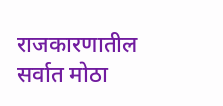राजकारणातील सर्वात मोठा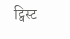ट्विस्ट